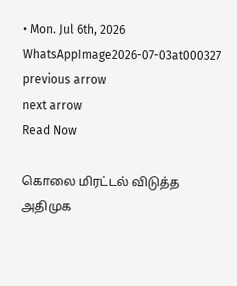• Mon. Jul 6th, 2026
WhatsAppImage2026-07-03at000327
previous arrow
next arrow
Read Now

கொலை மிரட்டல் விடுத்த அதிமுக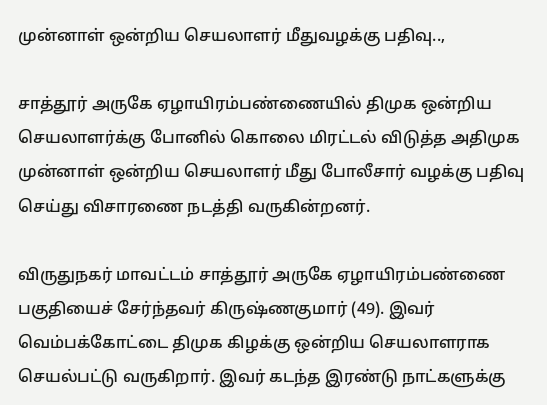முன்னாள் ஒன்றிய செயலாளர் மீதுவழக்கு பதிவு..,

சாத்தூர் அருகே ஏழாயிரம்பண்ணையில் திமுக ஒன்றிய செயலாளர்க்கு போனில் கொலை மிரட்டல் விடுத்த அதிமுக முன்னாள் ஒன்றிய செயலாளர் மீது போலீசார் வழக்கு பதிவு செய்து விசாரணை நடத்தி வருகின்றனர்.

விருதுநகர் மாவட்டம் சாத்தூர் அருகே ஏழாயிரம்பண்ணை பகுதியைச் சேர்ந்தவர் கிருஷ்ணகுமார் (49). இவர் வெம்பக்கோட்டை திமுக கிழக்கு ஒன்றிய செயலாளராக செயல்பட்டு வருகிறார். இவர் கடந்த இரண்டு நாட்களுக்கு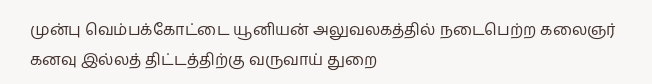முன்பு வெம்பக்கோட்டை யூனியன் அலுவலகத்தில் நடைபெற்ற கலைஞர் கனவு இல்லத் திட்டத்திற்கு வருவாய் துறை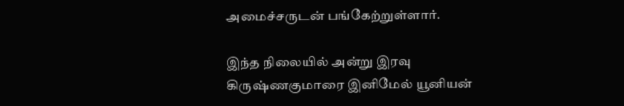அமைச்சருடன் பங்கேற்றுள்ளார்.

இந்த நிலையில் அன்று இரவு கிருஷ்ணகுமாரை இனிமேல் யூனியன்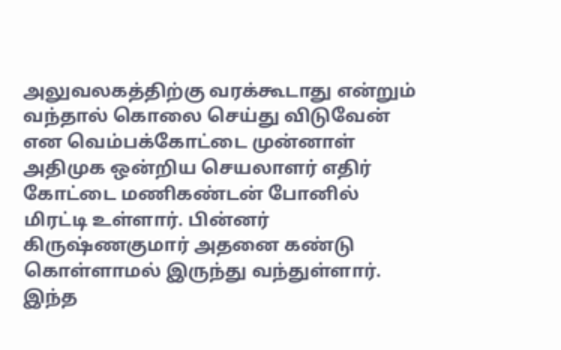அலுவலகத்திற்கு வரக்கூடாது என்றும் வந்தால் கொலை செய்து விடுவேன் என வெம்பக்கோட்டை முன்னாள் அதிமுக ஒன்றிய செயலாளர் எதிர் கோட்டை மணிகண்டன் போனில் மிரட்டி உள்ளார். பின்னர் கிருஷ்ணகுமார் அதனை கண்டு கொள்ளாமல் இருந்து வந்துள்ளார். இந்த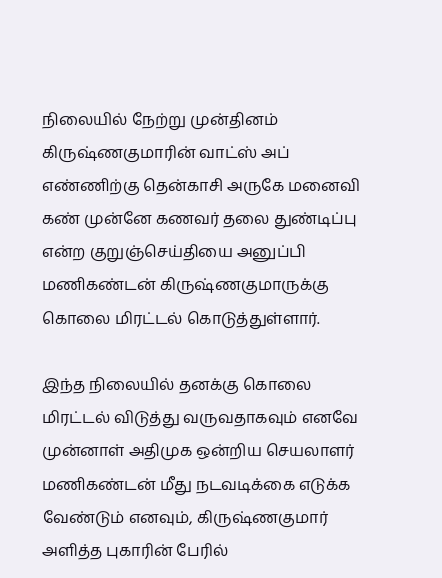நிலையில் நேற்று முன்தினம் கிருஷ்ணகுமாரின் வாட்ஸ் அப் எண்ணிற்கு தென்காசி அருகே மனைவி கண் முன்னே கணவர் தலை துண்டிப்பு என்ற குறுஞ்செய்தியை அனுப்பி மணிகண்டன் கிருஷ்ணகுமாருக்கு கொலை மிரட்டல் கொடுத்துள்ளார்.

இந்த நிலையில் தனக்கு கொலை மிரட்டல் விடுத்து வருவதாகவும் எனவே முன்னாள் அதிமுக ஒன்றிய செயலாளர் மணிகண்டன் மீது நடவடிக்கை எடுக்க வேண்டும் எனவும், கிருஷ்ணகுமார் அளித்த புகாரின் பேரில்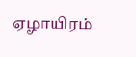ஏழாயிரம்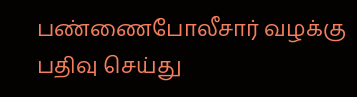பண்ணைபோலீசார் வழக்கு பதிவு செய்து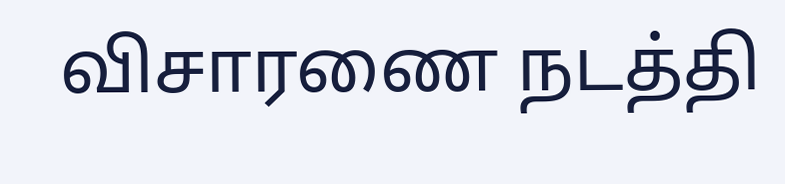விசாரணை நடத்தி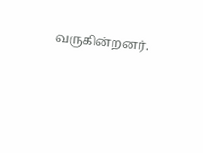வருகின்றனர்.